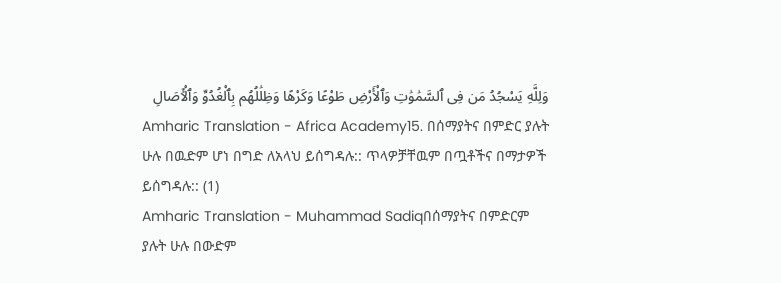وَلِلَّهِ يَسْجُدُ مَن فِى ٱلسَّمَٰوَٰتِ وَٱلْأَرْضِ طَوْعًا وَكَرْهًا وَظِلَٰلُهُم بِٱلْغُدُوِّ وَٱلْـَٔاصَالِ
Amharic Translation - Africa Academy15. በሰማያትና በምድር ያሉት ሁሉ በዉድም ሆነ በግድ ለአላህ ይሰግዳሉ:: ጥላዎቻቸዉም በጧቶችና በማታዎች ይሰግዳሉ:: (1)
Amharic Translation - Muhammad Sadiqበሰማያትና በምድርም ያሉት ሁሉ በውድም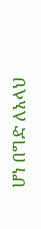ሆነ በግድ ለአላህ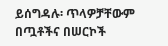ይሰግዳሉ፡ ጥላዎቻቸውም በጧቶችና በሠርኮች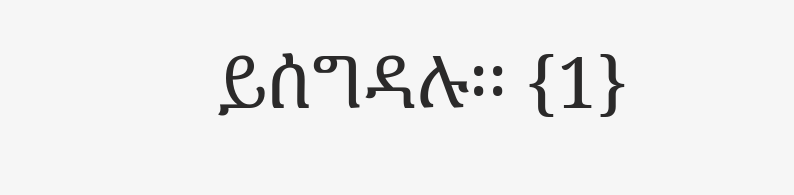ይሰግዳሉ፡፡ {1}